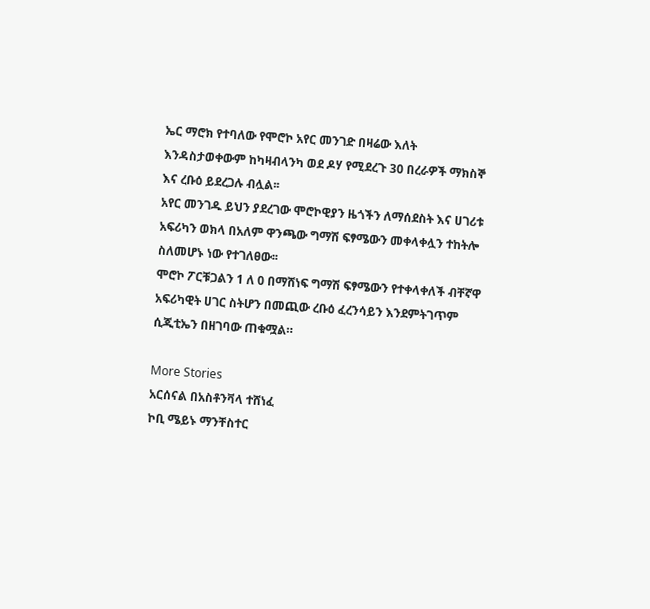ኤር ማሮክ የተባለው የሞሮኮ አየር መንገድ በዛሬው እለት እንዳስታወቀውም ከካዛብላንካ ወደ ዶሃ የሚደረጉ 30 በረራዎች ማክስኞ እና ረቡዕ ይደረጋሉ ብሏል፡፡
አየር መንገዱ ይህን ያደረገው ሞሮኮዊያን ዜጎችን ለማሰደስት እና ሀገሪቱ አፍሪካን ወክላ በአለም ዋንጫው ግማሽ ፍፃሜውን መቀላቀሏን ተከትሎ ስለመሆኑ ነው የተገለፀው፡፡
ሞሮኮ ፖርቹጋልን 1 ለ 0 በማሸነፍ ግማሽ ፍፃሜውን የተቀላቀለች ብቸኛዋ አፍሪካዊት ሀገር ስትሆን በመጪው ረቡዕ ፈረንሳይን እንደምትገጥም ሲጂቲኤን በዘገባው ጠቁሟል።

More Stories
አርሰናል በአስቶንቫላ ተሸነፈ
ኮቢ ሜይኑ ማንቸስተር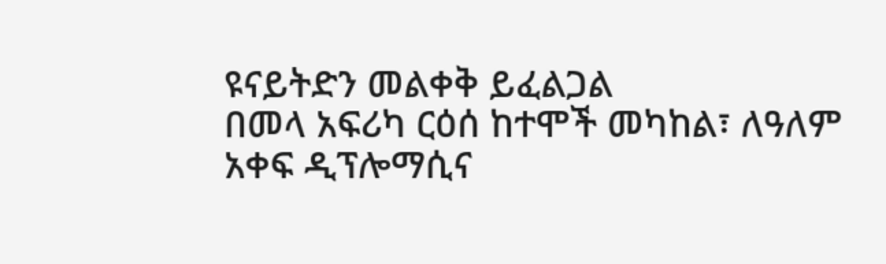ዩናይትድን መልቀቅ ይፈልጋል
በመላ አፍሪካ ርዕሰ ከተሞች መካከል፣ ለዓለም አቀፍ ዲፕሎማሲና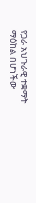የጋራ አህጉራዊ ተቋማት ማዕከል በሆነችው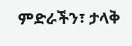ምድራችን፣ ታላቅ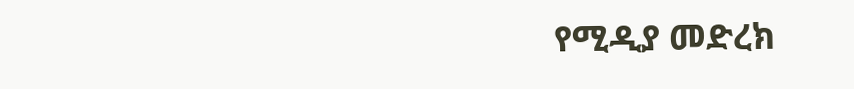የሚዲያ መድረክ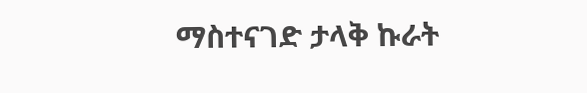ማስተናገድ ታላቅ ኩራት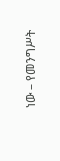ነው – የመንግሥት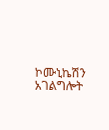ኮሙኒኬሽን አገልግሎት